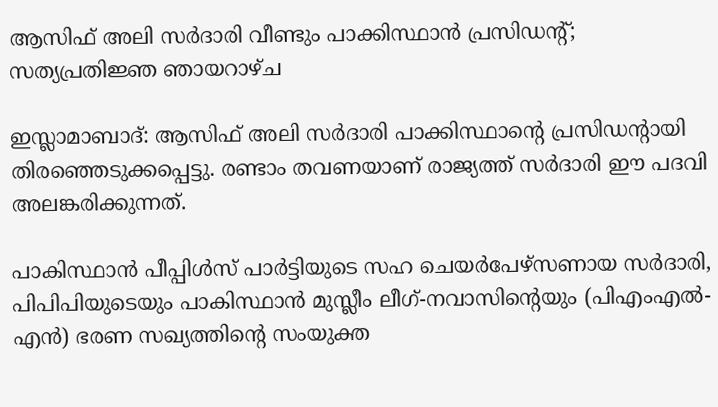ആസിഫ് അലി സര്‍ദാരി വീണ്ടും പാക്കിസ്ഥാൻ പ്രസിഡന്റ്; സത്യപ്രതിജ്ഞ ഞായറാഴ്ച

ഇസ്ലാമാബാദ്: ആസിഫ് അലി സർദാരി പാക്കിസ്ഥാൻ്റെ പ്രസിഡൻ്റായി തിരഞ്ഞെടുക്കപ്പെട്ടു. രണ്ടാം തവണയാണ് രാജ്യത്ത് സർദാരി ഈ പദവി അലങ്കരിക്കുന്നത്.

പാകിസ്ഥാൻ പീപ്പിൾസ് പാർട്ടിയുടെ സഹ ചെയർപേഴ്സണായ സർദാരി, പിപിപിയുടെയും പാകിസ്ഥാൻ മുസ്ലീം ലീഗ്-നവാസിൻ്റെയും (പിഎംഎൽ-എൻ) ഭരണ സഖ്യത്തിൻ്റെ സംയുക്ത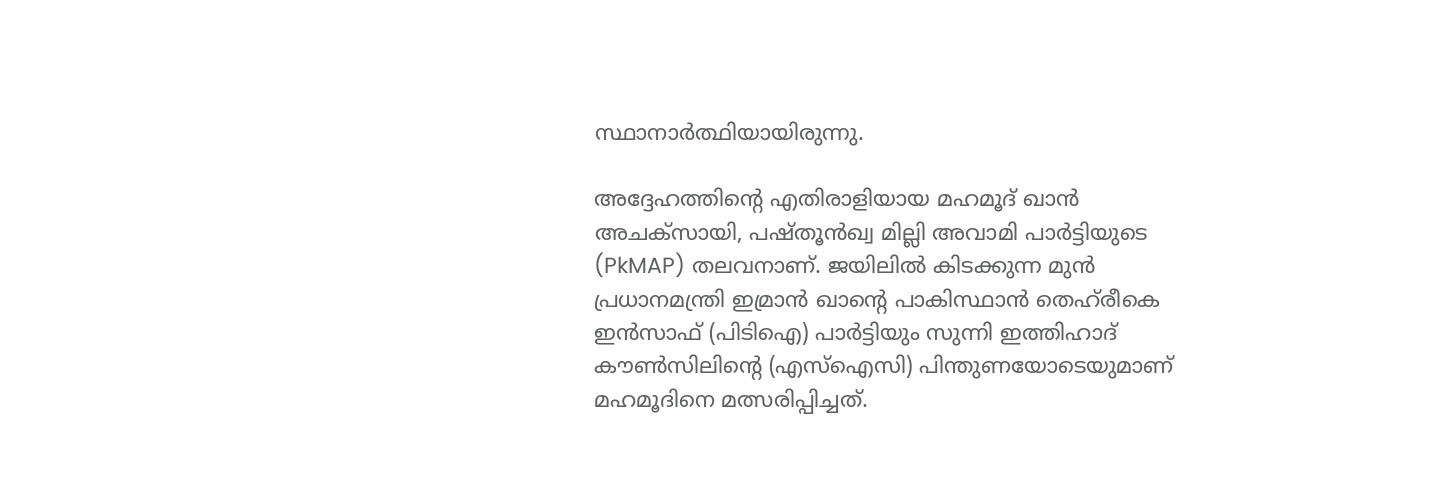സ്ഥാനാർത്ഥിയായിരുന്നു.

അദ്ദേഹത്തിൻ്റെ എതിരാളിയായ മഹമൂദ് ഖാൻ അചക്‌സായി, പഷ്തൂൻഖ്വ മില്ലി അവാമി പാർട്ടിയുടെ (PkMAP) തലവനാണ്. ജയിലിൽ കിടക്കുന്ന മുൻ പ്രധാനമന്ത്രി ഇമ്രാൻ ഖാൻ്റെ പാകിസ്ഥാൻ തെഹ്‌രീകെ ഇൻസാഫ് (പിടിഐ) പാർട്ടിയും സുന്നി ഇത്തിഹാദ് കൗൺസിലിൻ്റെ (എസ്ഐസി) പിന്തുണയോടെയുമാണ് മഹമൂദിനെ മത്സരിപ്പിച്ചത്.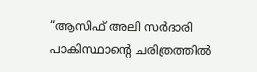“ആസിഫ് അലി സർദാരി പാകിസ്ഥാൻ്റെ ചരിത്രത്തിൽ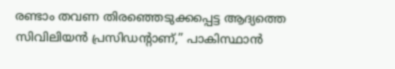രണ്ടാം തവണ തിരഞ്ഞെടുക്കപ്പെട്ട ആദ്യത്തെ സിവിലിയൻ പ്രസിഡൻ്റാണ്,” പാകിസ്ഥാൻ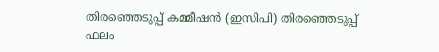തിരഞ്ഞെടുപ്പ് കമ്മീഷൻ (ഇസിപി) തിരഞ്ഞെടുപ്പ് ഫലം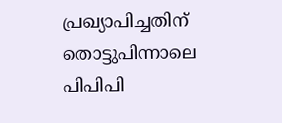പ്രഖ്യാപിച്ചതിന് തൊട്ടുപിന്നാലെ പിപിപി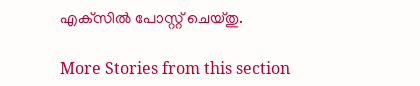എക്‌സിൽ പോസ്റ്റ് ചെയ്തു.

More Stories from this section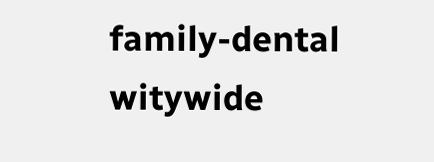family-dental
witywide